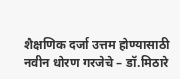शैक्षणिक दर्जा उत्तम होण्यासाठी नवीन धोरण गरजेचे – डॉ.मिठारे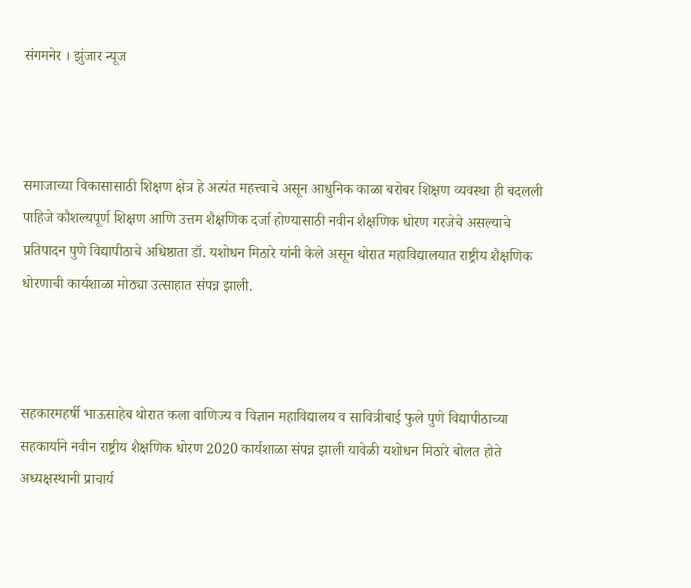संगमनेर । झुंजार न्यूज



समाजाच्या विकासासाठी शिक्षण क्षेत्र हे अत्यंत महत्त्वाचे असून आधुनिक काळा बरोबर शिक्षण व्यवस्था ही बदलली पाहिजे कौशल्यपूर्ण शिक्षण आणि उत्तम शैक्षणिक दर्जा होण्यासाठी नवीन शैक्षणिक धोरण गरजेचे असल्याचे प्रतिपादन पुणे विद्यापीठाचे अधिष्ठाता डॉ. यशोधन मिठारे यांनी केले असून थोरात महाविद्यालयात राष्ट्रीय शैक्षणिक धोरणाची कार्यशाळा मोठ्या उत्साहात संपन्न झाली.



सहकारमहर्षी भाऊसाहेब थोरात कला वाणिज्य व विज्ञान महाविद्यालय व सावित्रीबाई फुले पुणे विद्यापीठाच्या सहकार्याने नवीन राष्ट्रीय शैक्षणिक धोरण 2020 कार्यशाळा संपन्न झाली यावेळी यशोधन मिठारे बोलत होते अध्यक्षस्थानी प्राचार्य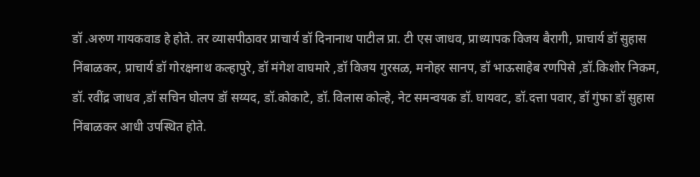डॉ .अरुण गायकवाड हे होते. तर व्यासपीठावर प्राचार्य डॉ दिनानाथ पाटील प्रा. टी एस जाधव, प्राध्यापक विजय बैरागी, प्राचार्य डॉ सुहास निंबाळकर, प्राचार्य डॉ गोरक्षनाथ कल्हापुरे, डॉ मंगेश वाघमारे ,डॉ विजय गुरसळ, मनोहर सानप, डॉ भाऊसाहेब रणपिसे ,डॉ.किशोर निकम, डॉ. रवींद्र जाधव ,डॉ सचिन घोलप डॉ सय्यद, डॉ.कोकाटे, डॉ. विलास कोल्हे, नेट समन्वयक डॉ. घायवट, डॉ.दत्ता पवार, डॉ गुंफा डॉ सुहास निंबाळकर आधी उपस्थित होते.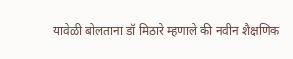यावेळी बोलताना डॉ मिठारे म्हणाले की नवीन शैक्षणिक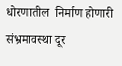धोरणातील  निर्माण होणारी संभ्रमावस्था दूर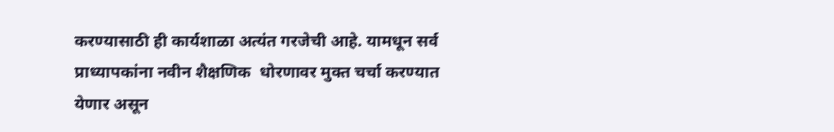करण्यासाठी ही कार्यशाळा अत्यंत गरजेची आहे. यामधून सर्व प्राध्यापकांना नवीन शैक्षणिक  धोरणावर मुक्त चर्चा करण्यात येणार असून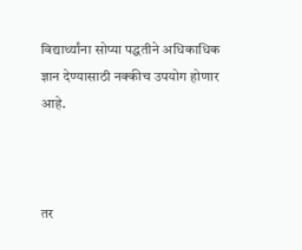विद्यार्थ्यांना सोप्या पद्धतीने अधिकाधिक ज्ञान देण्यासाठी नक्कीच उपयोग होणार आहे.



तर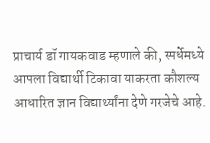प्राचार्य डॉ गायकवाड म्हणाले की, स्पर्धेमध्ये आपला विद्यार्थी टिकावा याकरता कौशल्य आधारित ज्ञान विद्यार्थ्यांना देणे गरजेचे आहे.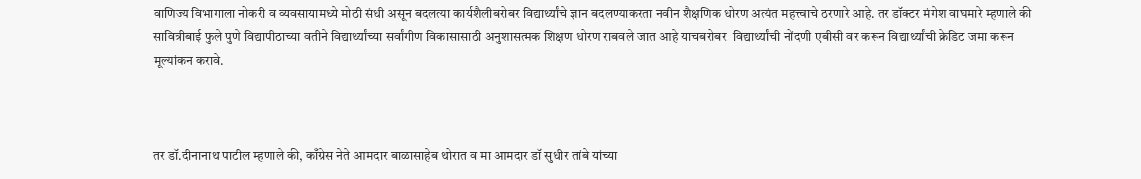वाणिज्य विभागाला नोकरी व व्यवसायामध्ये मोठी संधी असून बदलत्या कार्यशैलीबरोबर विद्यार्थ्यांचे ज्ञान बदलण्याकरता नवीन शैक्षणिक धोरण अत्यंत महत्त्वाचे ठरणारे आहे. तर डॉक्टर मंगेश वाघमारे म्हणाले की सावित्रीबाई फुले पुणे विद्यापीठाच्या वतीने विद्यार्थ्यांच्या सर्वांगीण विकासासाठी अनुशासत्मक शिक्षण धोरण राबवले जात आहे याचबरोबर  विद्यार्थ्यांची नोंदणी एबीसी वर करून विद्यार्थ्यांची क्रेडिट जमा करून मूल्यांकन करावे.



तर डॉ.दीनानाथ पाटील म्हणाले की, काँग्रेस नेते आमदार बाळासाहेब थोरात व मा आमदार डॉ सुधीर तांबे यांच्या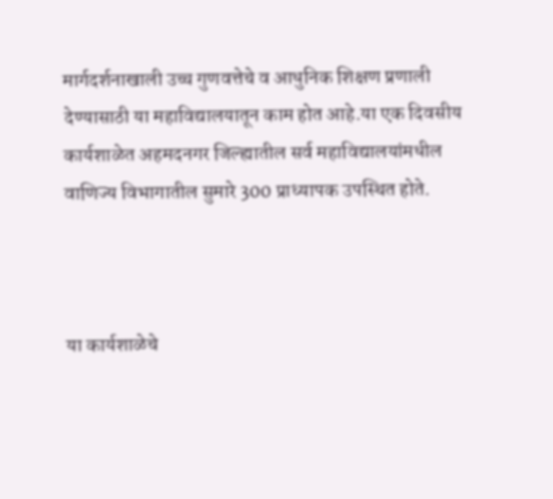मार्गदर्शनाखाली उच्च गुणवत्तेचे व आधुनिक शिक्षण प्रणाली देण्यासाठी या महाविद्यालयातून काम होत आहे.या एक दिवसीय कार्यशाळेत अहमदनगर जिल्ह्यातील सर्व महाविद्यालयांमधील वाणिज्य विभागातील सुमारे 300 प्राध्यापक उपस्थित होते.



या कार्यशाळेचे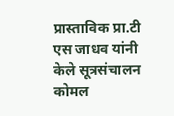प्रास्ताविक प्रा.टी एस जाधव यांनी केले सूत्रसंचालन कोमल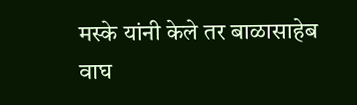मस्के यांनी केले तर बाळासाहेब वाघ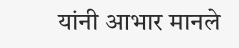यांनी आभार मानले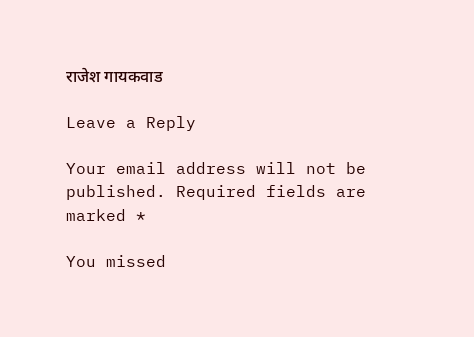राजेश गायकवाड

Leave a Reply

Your email address will not be published. Required fields are marked *

You missed